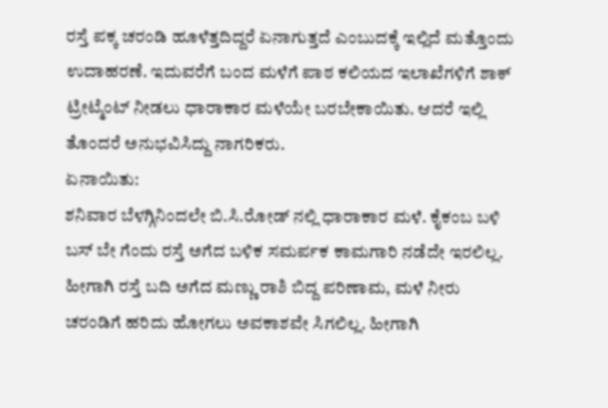ರಸ್ತೆ ಪಕ್ಕ ಚರಂಡಿ ಹೂಳೆತ್ತದಿದ್ದರೆ ಏನಾಗುತ್ತದೆ ಎಂಬುದಕ್ಕೆ ಇಲ್ಲಿದೆ ಮತ್ತೊಂದು ಉದಾಹರಣೆ. ಇದುವರೆಗೆ ಬಂದ ಮಳೆಗೆ ಪಾಠ ಕಲಿಯದ ಇಲಾಖೆಗಳಿಗೆ ಶಾಕ್ ಟ್ರೀಟ್ಮೆಂಟ್ ನೀಡಲು ಧಾರಾಕಾರ ಮಳೆಯೇ ಬರಬೇಕಾಯಿತು. ಆದರೆ ಇಲ್ಲಿ ತೊಂದರೆ ಅನುಭವಿಸಿದ್ದು ನಾಗರಿಕರು.
ಏನಾಯಿತು:
ಶನಿವಾರ ಬೆಳಗ್ಗಿನಿಂದಲೇ ಬಿ.ಸಿ.ರೋಡ್ ನಲ್ಲಿ ಧಾರಾಕಾರ ಮಳೆ. ಕೈಕಂಬ ಬಳಿ ಬಸ್ ಬೇ ಗೆಂದು ರಸ್ತೆ ಅಗೆದ ಬಳಿಕ ಸಮರ್ಪಕ ಕಾಮಗಾರಿ ನಡೆದೇ ಇರಲಿಲ್ಲ. ಹೀಗಾಗಿ ರಸ್ತೆ ಬದಿ ಅಗೆದ ಮಣ್ಣು ರಾಶಿ ಬಿದ್ದ ಪರಿಣಾಮ, ಮಳೆ ನೀರು ಚರಂಡಿಗೆ ಹರಿದು ಹೋಗಲು ಅವಕಾಶವೇ ಸಿಗಲಿಲ್ಲ. ಹೀಗಾಗಿ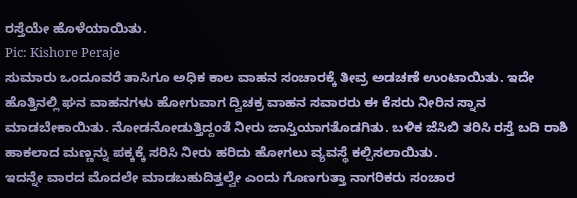ರಸ್ತೆಯೇ ಹೊಳೆಯಾಯಿತು.
Pic: Kishore Peraje
ಸುಮಾರು ಒಂದೂವರೆ ತಾಸಿಗೂ ಅಧಿಕ ಕಾಲ ವಾಹನ ಸಂಚಾರಕ್ಕೆ ತೀವ್ರ ಅಡಚಣೆ ಉಂಟಾಯಿತು. ಇದೇ ಹೊತ್ತಿನಲ್ಲಿ ಘನ ವಾಹನಗಳು ಹೋಗುವಾಗ ದ್ವಿಚಕ್ರ ವಾಹನ ಸವಾರರು ಈ ಕೆಸರು ನೀರಿನ ಸ್ನಾನ ಮಾಡಬೇಕಾಯಿತು. ನೋಡನೋಡುತ್ತಿದ್ದಂತೆ ನೀರು ಜಾಸ್ತಿಯಾಗತೊಡಗಿತು. ಬಳಿಕ ಜೆಸಿಬಿ ತರಿಸಿ ರಸ್ತೆ ಬದಿ ರಾಶಿ ಹಾಕಲಾದ ಮಣ್ಣನ್ನು ಪಕ್ಕಕ್ಕೆ ಸರಿಸಿ ನೀರು ಹರಿದು ಹೋಗಲು ವ್ಯವಸ್ಥೆ ಕಲ್ಪಿಸಲಾಯಿತು.
ಇದನ್ನೇ ವಾರದ ಮೊದಲೇ ಮಾಡಬಹುದಿತ್ತಲ್ವೇ ಎಂದು ಗೊಣಗುತ್ತಾ ನಾಗರಿಕರು ಸಂಚಾರ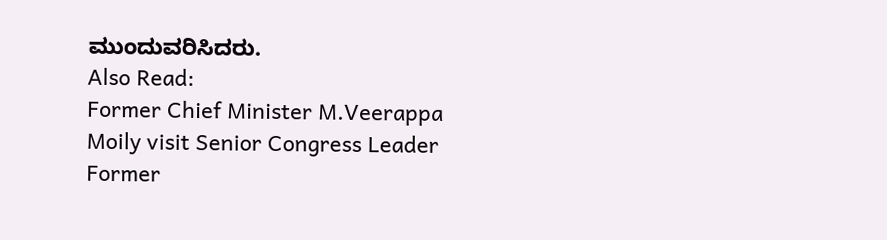ಮುಂದುವರಿಸಿದರು.
Also Read:
Former Chief Minister M.Veerappa Moily visit Senior Congress Leader Former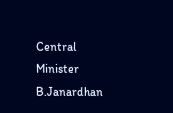Central Minister B.Janardhan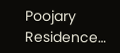Poojary Residence…